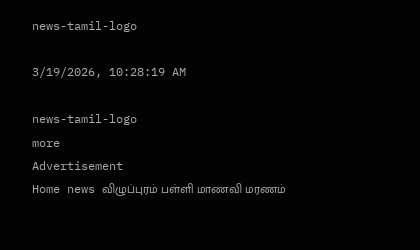news-tamil-logo

3/19/2026, 10:28:19 AM

news-tamil-logo
more
Advertisement
Home news விழுப்புரம் பள்ளி மாணவி மரணம்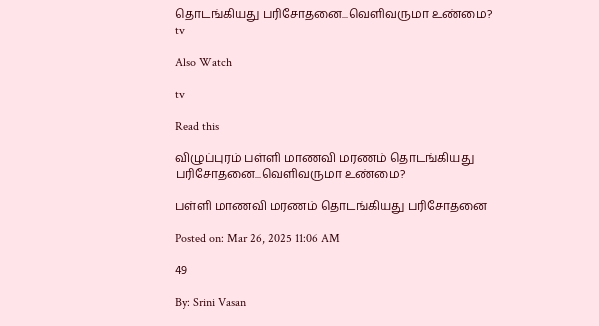தொடங்கியது பரிசோதனை...வெளிவருமா உண்மை?
tv

Also Watch

tv

Read this

விழுப்புரம் பள்ளி மாணவி மரணம் தொடங்கியது பரிசோதனை...வெளிவருமா உண்மை?

பள்ளி மாணவி மரணம் தொடங்கியது பரிசோதனை

Posted on: Mar 26, 2025 11:06 AM

49

By: Srini Vasan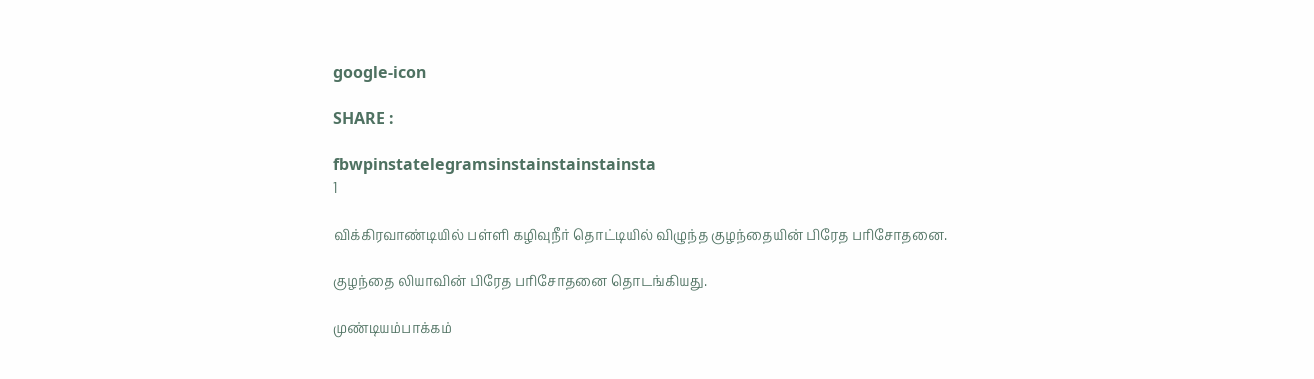google-icon

SHARE :

fbwpinstatelegramsinstainstainstainsta
1

விக்கிரவாண்டியில் பள்ளி கழிவுநீர் தொட்டியில் விழுந்த குழந்தையின் பிரேத பரிசோதனை.

குழந்தை லியாவின் பிரேத பரிசோதனை தொடங்கியது.

முண்டியம்பாக்கம்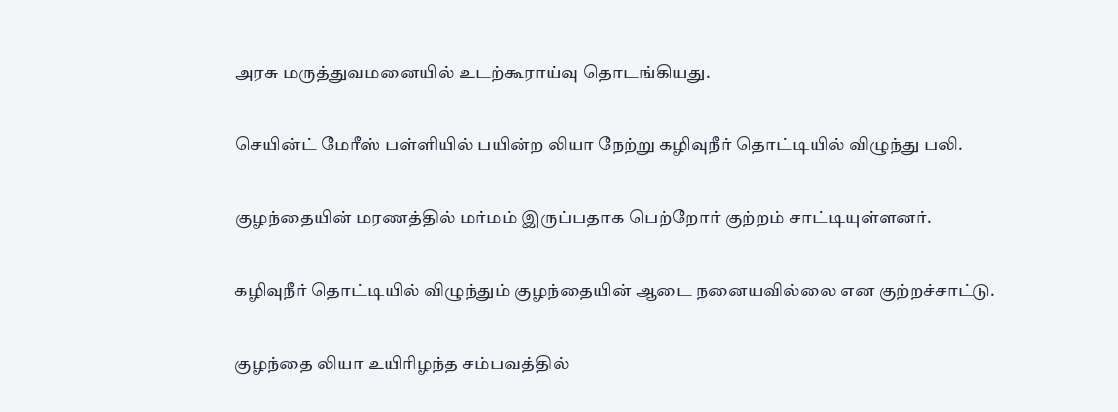அரசு மருத்துவமனையில் உடற்கூராய்வு தொடங்கியது.

செயின்ட் மேரீஸ் பள்ளியில் பயின்ற லியா நேற்று கழிவுநீர் தொட்டியில் விழுந்து பலி.

குழந்தையின் மரணத்தில் மர்மம் இருப்பதாக பெற்றோர் குற்றம் சாட்டியுள்ளனர்.

கழிவுநீர் தொட்டியில் விழுந்தும் குழந்தையின் ஆடை நனையவில்லை என குற்றச்சாட்டு.

குழந்தை லியா உயிரிழந்த சம்பவத்தில்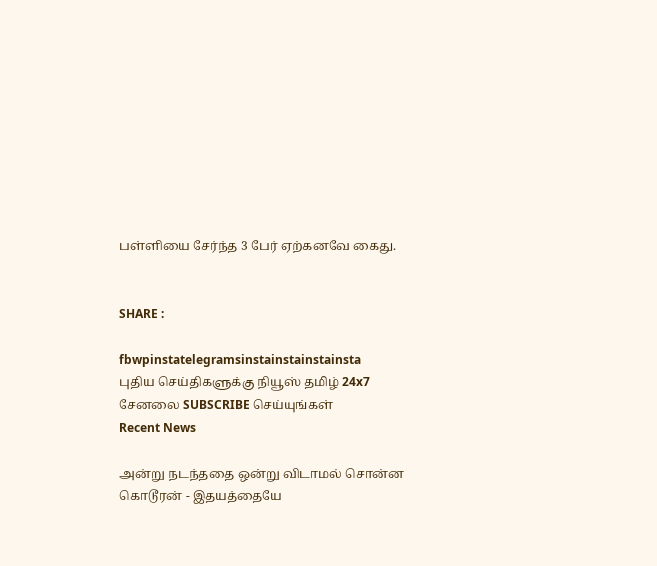பள்ளியை சேர்ந்த 3 பேர் ஏற்கனவே கைது.


SHARE :

fbwpinstatelegramsinstainstainstainsta
புதிய செய்திகளுக்கு நியூஸ் தமிழ் 24x7 சேனலை SUBSCRIBE செய்யுங்கள்
Recent News

அன்று நடந்ததை ஒன்று விடாமல் சொன்ன கொடூரன் - இதயத்தையே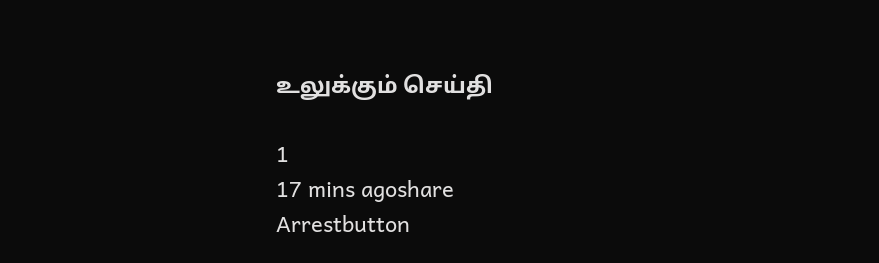உலுக்கும் செய்தி

1
17 mins agoshare
Arrestbutton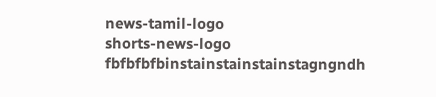news-tamil-logo
shorts-news-logo
fbfbfbfbinstainstainstainstagngndh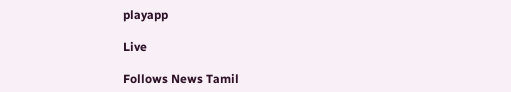playapp

Live

Follows News Tamil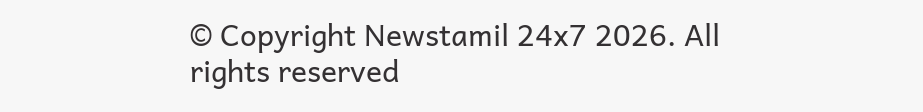© Copyright Newstamil 24x7 2026. All rights reserved